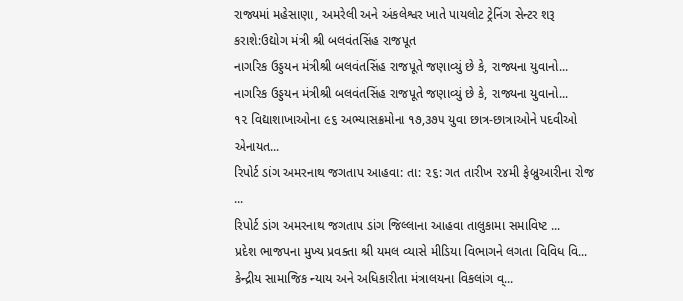રાજ્યમાં મહેસાણા, અમરેલી અને અંકલેશ્વર ખાતે પાયલોટ ટ્રેનિંગ સેન્ટર શરૂ કરાશે:ઉદ્યોગ મંત્રી શ્રી બલવંતસિંહ રાજપૂત
નાગરિક ઉડ્ડયન મંત્રીશ્રી બલવંતસિંહ રાજપૂતે જણાવ્યું છે કે, રાજ્યના યુવાનો...
નાગરિક ઉડ્ડયન મંત્રીશ્રી બલવંતસિંહ રાજપૂતે જણાવ્યું છે કે, રાજ્યના યુવાનો...
૧૨ વિદ્યાશાખાઓના ૯૬ અભ્યાસક્રમોના ૧૭,૩૭૫ યુવા છાત્ર-છાત્રાઓને પદવીઓ એનાયત...
રિપોર્ટ ડાંગ અમરનાથ જગતાપ આહવા: તા: ૨૬: ગત તારીખ ૨૪મી ફેબ્રુઆરીના રોજ ...
રિપોર્ટ ડાંગ અમરનાથ જગતાપ ડાંગ જિલ્લાના આહવા તાલુકામા સમાવિષ્ટ ...
પ્રદેશ ભાજપના મુખ્ય પ્રવક્તા શ્રી યમલ વ્યાસે મીડિયા વિભાગને લગતા વિવિધ વિ...
કેન્દ્રીય સામાજિક ન્યાય અને અધિકારીતા મંત્રાલયના વિકલાંગ વ્...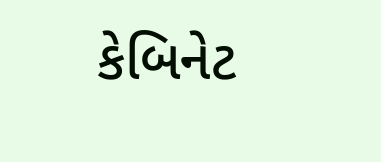કેબિનેટ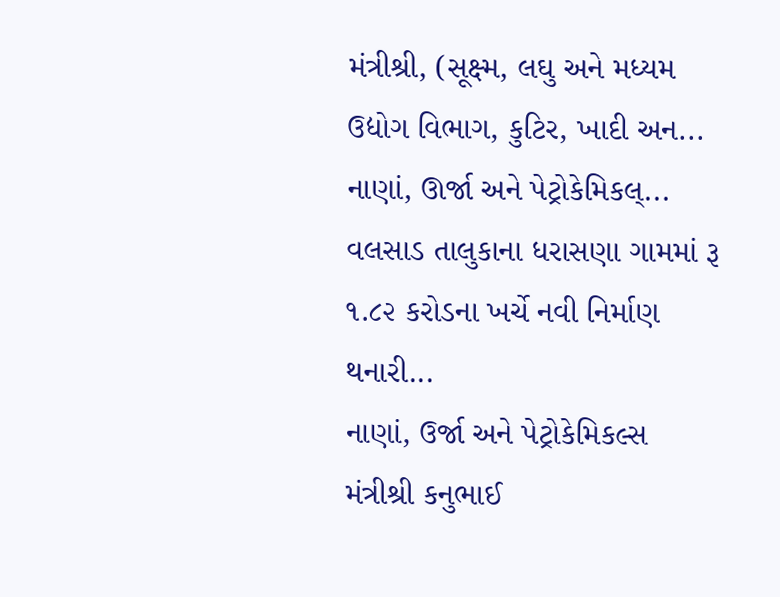મંત્રીશ્રી, (સૂક્ષ્મ, લઘુ અને મધ્યમ ઉદ્યોગ વિભાગ, કુટિર, ખાદી અન...
નાણાં, ઊર્જા અને પેટ્રોકેમિકલ્...
વલસાડ તાલુકાના ધરાસણા ગામમાં રૂ ૧.૮૨ કરોડના ખર્ચે નવી નિર્માણ થનારી...
નાણાં, ઉર્જા અને પેટ્રોકેમિકલ્સ મંત્રીશ્રી કનુભાઈ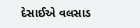દેસાઈએ વલસાડ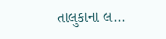તાલુકાના લ...